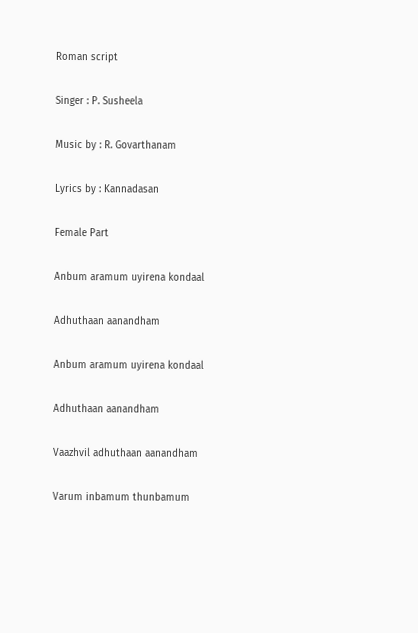Roman script

Singer : P. Susheela

Music by : R. Govarthanam

Lyrics by : Kannadasan

Female Part

Anbum aramum uyirena kondaal

Adhuthaan aanandham

Anbum aramum uyirena kondaal

Adhuthaan aanandham

Vaazhvil adhuthaan aanandham

Varum inbamum thunbamum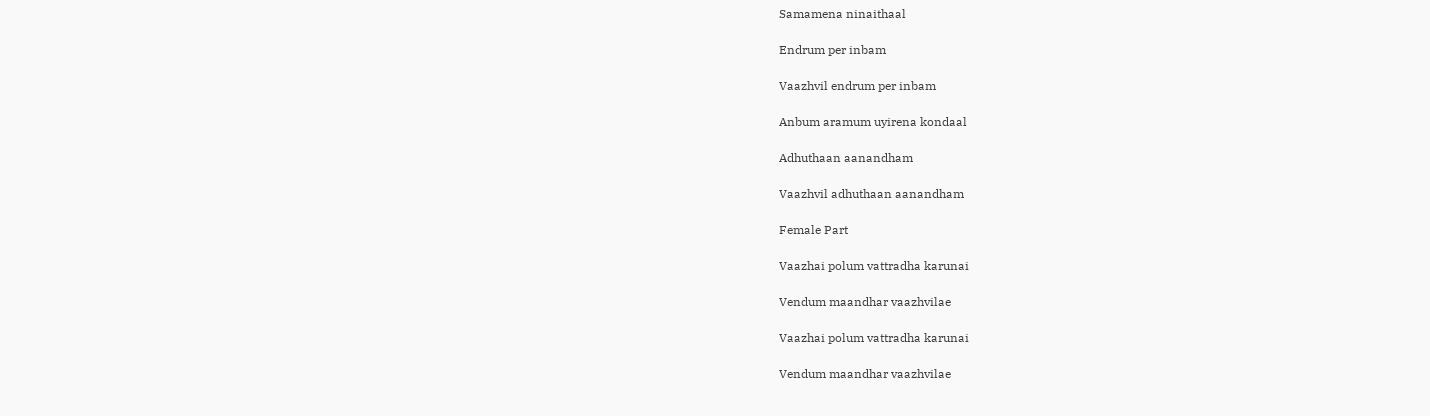Samamena ninaithaal

Endrum per inbam

Vaazhvil endrum per inbam

Anbum aramum uyirena kondaal

Adhuthaan aanandham

Vaazhvil adhuthaan aanandham

Female Part

Vaazhai polum vattradha karunai

Vendum maandhar vaazhvilae

Vaazhai polum vattradha karunai

Vendum maandhar vaazhvilae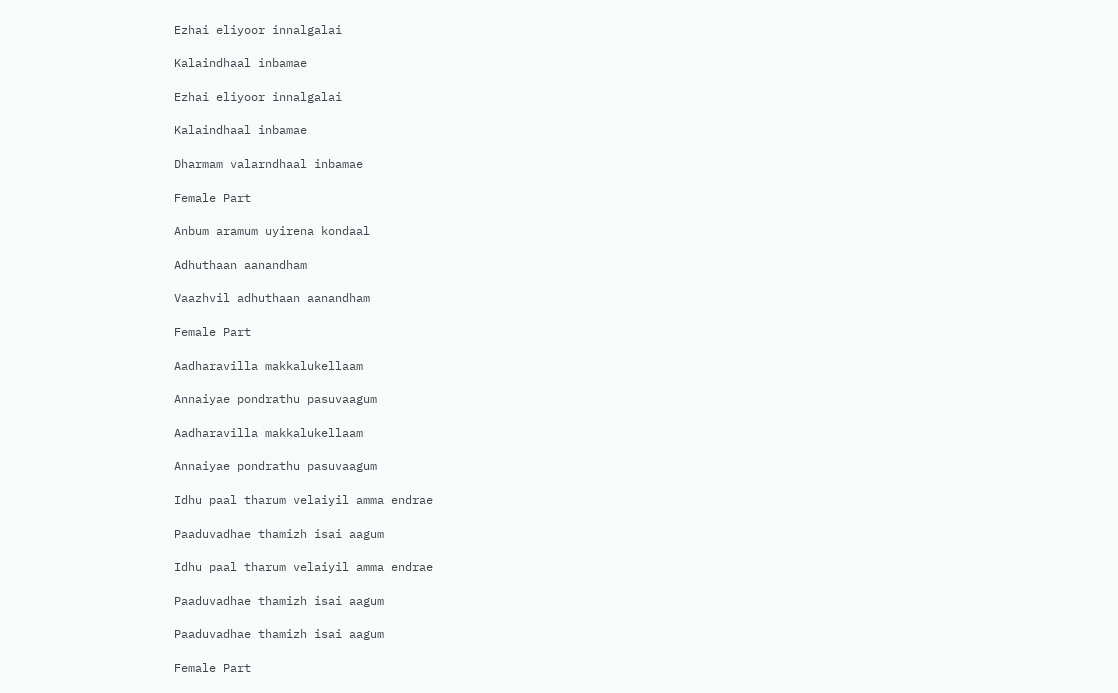Ezhai eliyoor innalgalai

Kalaindhaal inbamae

Ezhai eliyoor innalgalai

Kalaindhaal inbamae

Dharmam valarndhaal inbamae

Female Part

Anbum aramum uyirena kondaal

Adhuthaan aanandham

Vaazhvil adhuthaan aanandham

Female Part

Aadharavilla makkalukellaam

Annaiyae pondrathu pasuvaagum

Aadharavilla makkalukellaam

Annaiyae pondrathu pasuvaagum

Idhu paal tharum velaiyil amma endrae

Paaduvadhae thamizh isai aagum

Idhu paal tharum velaiyil amma endrae

Paaduvadhae thamizh isai aagum

Paaduvadhae thamizh isai aagum

Female Part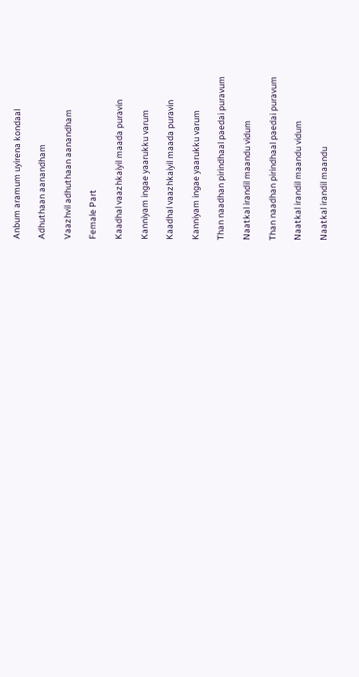Anbum aramum uyirena kondaal

Adhuthaan aanandham

Vaazhvil adhuthaan aanandham

Female Part

Kaadhal vaazhkaiyil maada puravin

Kanniyam ingae yaarukku varum

Kaadhal vaazhkaiyil maada puravin

Kanniyam ingae yaarukku varum

Than naadhan pirindhaal paedai puravum

Naatkal irandil maandu vidum

Than naadhan pirindhaal paedai puravum

Naatkal irandil maandu vidum

Naatkal irandil maandu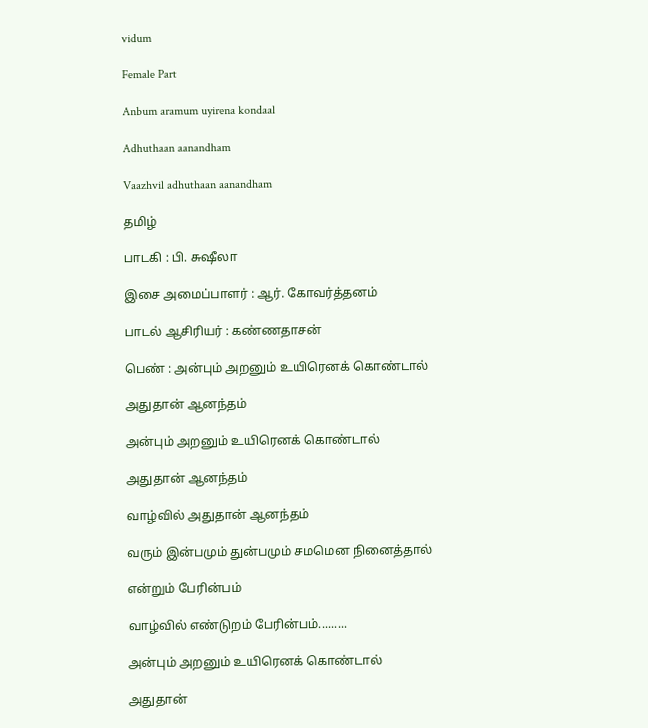vidum

Female Part

Anbum aramum uyirena kondaal

Adhuthaan aanandham

Vaazhvil adhuthaan aanandham

தமிழ்

பாடகி : பி. சுஷீலா

இசை அமைப்பாளர் : ஆர். கோவர்த்தனம்

பாடல் ஆசிரியர் : கண்ணதாசன்

பெண் : அன்பும் அறனும் உயிரெனக் கொண்டால்

அதுதான் ஆனந்தம்

அன்பும் அறனும் உயிரெனக் கொண்டால்

அதுதான் ஆனந்தம்

வாழ்வில் அதுதான் ஆனந்தம்

வரும் இன்பமும் துன்பமும் சமமென நினைத்தால்

என்றும் பேரின்பம்

வாழ்வில் எண்டுறம் பேரின்பம்.........

அன்பும் அறனும் உயிரெனக் கொண்டால்

அதுதான்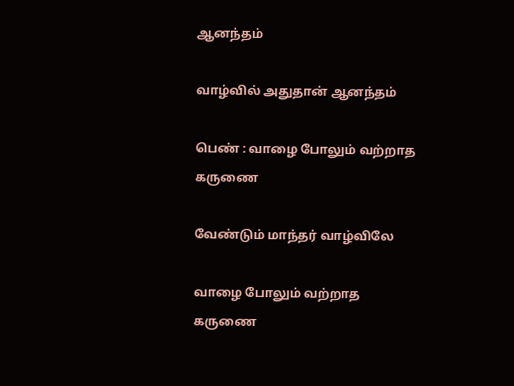ஆனந்தம்

வாழ்வில் அதுதான் ஆனந்தம்

பெண் : வாழை போலும் வற்றாத கருணை

வேண்டும் மாந்தர் வாழ்விலே

வாழை போலும் வற்றாத கருணை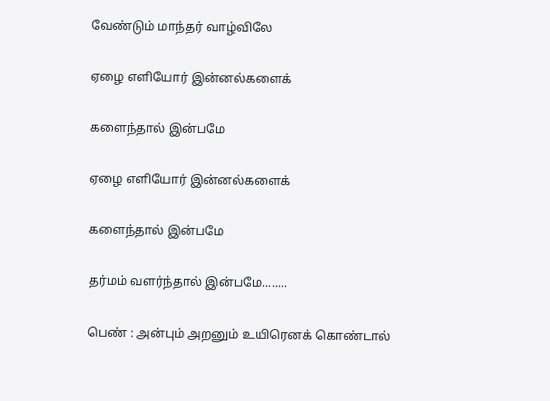வேண்டும் மாந்தர் வாழ்விலே

ஏழை எளியோர் இன்னல்களைக்

களைந்தால் இன்பமே

ஏழை எளியோர் இன்னல்களைக்

களைந்தால் இன்பமே

தர்மம் வளர்ந்தால் இன்பமே........

பெண் : அன்பும் அறனும் உயிரெனக் கொண்டால்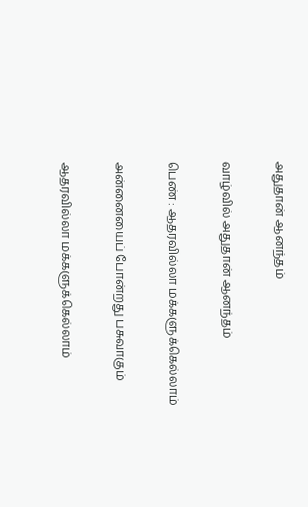அதுதான் ஆனந்தம்

வாழ்வில் அதுதான் ஆனந்தம்

பெண் : ஆதரவில்லா மக்களுக்கெல்லாம்

அன்னையைப் போன்றது பசுவாகும்

ஆதரவில்லா மக்களுக்கெல்லாம்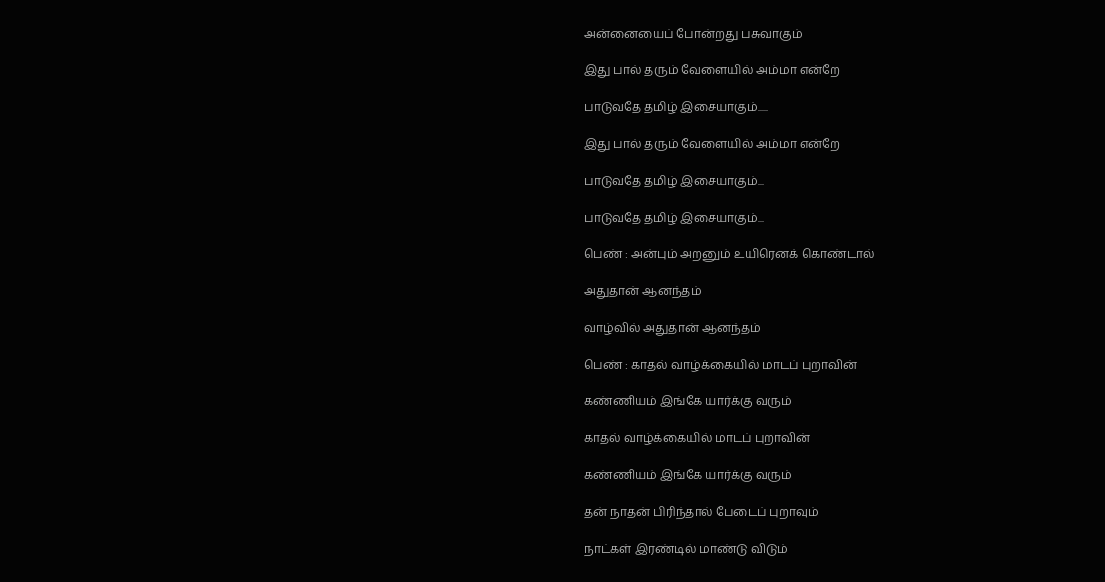அன்னையைப் போன்றது பசுவாகும்

இது பால் தரும் வேளையில் அம்மா என்றே

பாடுவதே தமிழ் இசையாகும்.....

இது பால் தரும் வேளையில் அம்மா என்றே

பாடுவதே தமிழ் இசையாகும்...

பாடுவதே தமிழ் இசையாகும்...

பெண் : அன்பும் அறனும் உயிரெனக் கொண்டால்

அதுதான் ஆனந்தம்

வாழ்வில் அதுதான் ஆனந்தம்

பெண் : காதல் வாழ்க்கையில் மாடப் புறாவின்

கண்ணியம் இங்கே யார்க்கு வரும்

காதல் வாழ்க்கையில் மாடப் புறாவின்

கண்ணியம் இங்கே யார்க்கு வரும்

தன் நாதன் பிரிந்தால் பேடைப் புறாவும்

நாட்கள் இரண்டில் மாண்டு விடும்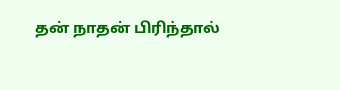தன் நாதன் பிரிந்தால்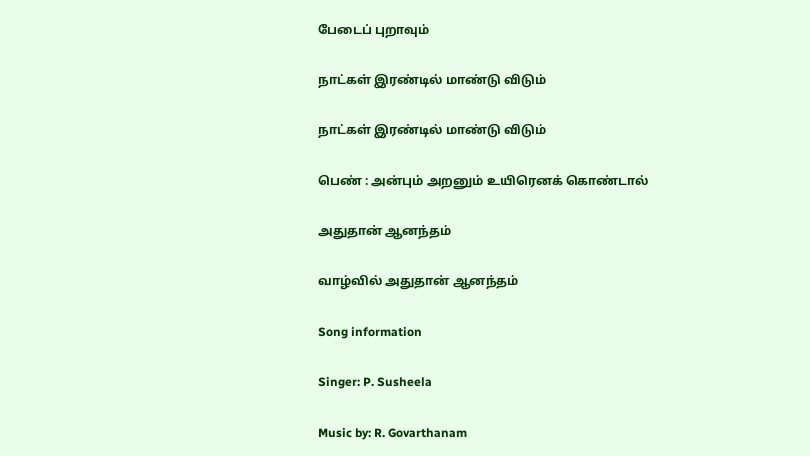பேடைப் புறாவும்

நாட்கள் இரண்டில் மாண்டு விடும்

நாட்கள் இரண்டில் மாண்டு விடும்

பெண் : அன்பும் அறனும் உயிரெனக் கொண்டால்

அதுதான் ஆனந்தம்

வாழ்வில் அதுதான் ஆனந்தம்

Song information

Singer: P. Susheela

Music by: R. Govarthanam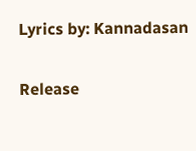Lyrics by: Kannadasan

Release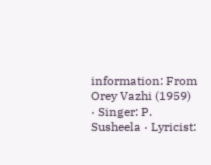information: From Orey Vazhi (1959) · Singer: P. Susheela · Lyricist: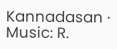Kannadasan · Music: R.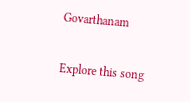Govarthanam

Explore this song